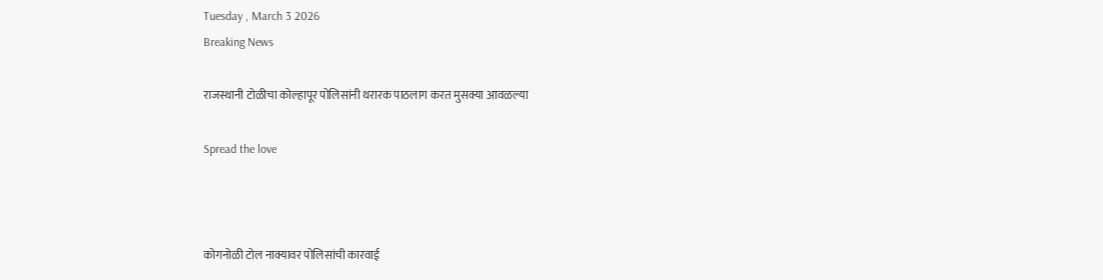Tuesday , March 3 2026
Breaking News

राजस्थानी टोळीचा कोल्हापूर पोलिसांनी थरारक पाठलाग करत मुसक्या आवळल्या

Spread the love



कोगनोळी टोल नाक्यावर पोलिसांची कारवाई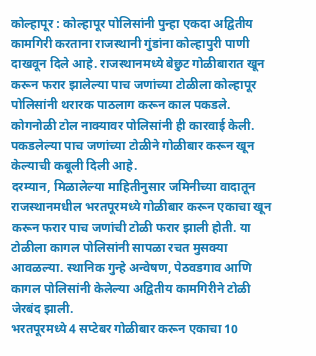कोल्हापूर : कोल्हापूर पोलिसांनी पुन्हा एकदा अद्वितीय कामगिरी करताना राजस्थानी गुंडांना कोल्हापुरी पाणी दाखवून दिले आहे. राजस्थानमध्ये बेछुट गोळीबारात खून करून फरार झालेल्या पाच जणांच्या टोळीला कोल्हापूर पोलिसांनी थरारक पाठलाग करून काल पकडले. कोगनोळी टोल नाक्यावर पोलिसांनी ही कारवाई केली. पकडलेल्या पाच जणांच्या टोळीने गोळीबार करून खून केल्याची कबूली दिली आहे.
दरम्यान, मिळालेल्या माहितीनुसार जमिनीच्या वादातून राजस्थानमधील भरतपूरमध्ये गोळीबार करून एकाचा खून करून फरार पाच जणांची टोळी फरार झाली होती. या टोळीला कागल पोलिसांनी सापळा रचत मुसक्या आवळल्या. स्थानिक गुन्हे अन्वेषण, पेठवडगाव आणि कागल पोलिसांनी केलेल्या अद्वितीय कामगिरीने टोळी जेरबंद झाली.
भरतपूरमध्ये 4 सप्टेबर गोळीबार करून एकाचा 10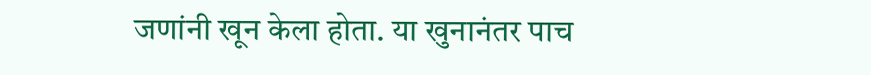जणांनी खून केला होता. या खुनानंतर पाच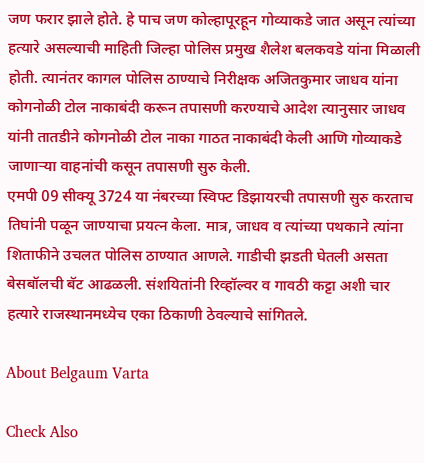जण फरार झाले होते. हे पाच जण कोल्हापूरहून गोव्याकडे जात असून त्यांच्या हत्यारे असल्याची माहिती जिल्हा पोलिस प्रमुख शैलेश बलकवडे यांना मिळाली होती. त्यानंतर कागल पोलिस ठाण्याचे निरीक्षक अजितकुमार जाधव यांना कोगनोळी टोल नाकाबंदी करून तपासणी करण्याचे आदेश त्यानुसार जाधव यांनी तातडीने कोगनोळी टोल नाका गाठत नाकाबंदी केली आणि गोव्याकडे जाणार्‍या वाहनांची कसून तपासणी सुरु केली.
एमपी 09 सीक्यू 3724 या नंबरच्या स्विफ्ट डिझायरची तपासणी सुरु करताच तिघांनी पळून जाण्याचा प्रयत्न केला. मात्र, जाधव व त्यांच्या पथकाने त्यांना शिताफीने उचलत पोलिस ठाण्यात आणले. गाडीची झडती घेतली असता बेसबॉलची बॅट आढळली. संशयितांनी रिव्हॉल्वर व गावठी कट्टा अशी चार हत्यारे राजस्थानमध्येच एका ठिकाणी ठेवल्याचे सांगितले.

About Belgaum Varta

Check Also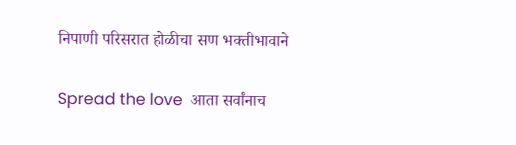निपाणी परिसरात होळीचा सण भक्तीभावाने

Spread the love  आता सर्वांनाच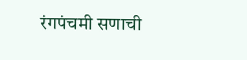रंगपंचमी सणाची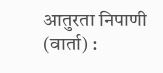आतुरता निपाणी (वार्ता) :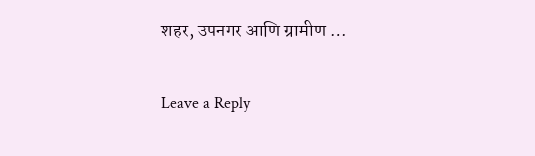शहर, उपनगर आणि ग्रामीण …

Leave a Reply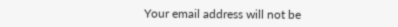Your email address will not be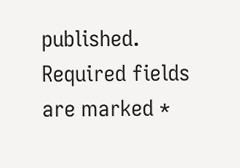published. Required fields are marked *